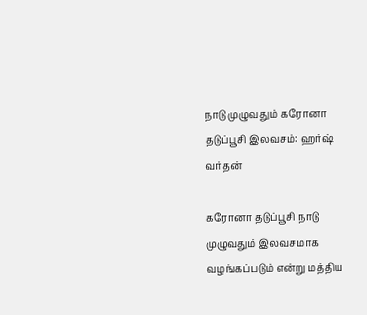நாடு முழுவதும் கரோனா தடுப்பூசி இலவசம்: ஹர்ஷ் வர்தன்

கரோனா தடுப்பூசி நாடு முழுவதும் இலவசமாக வழங்கப்படும் என்று மத்திய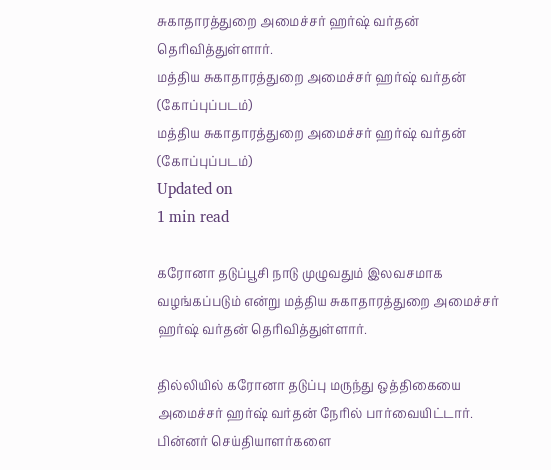சுகாதாரத்துறை அமைச்சர் ஹர்ஷ் வர்தன் தெரிவித்துள்ளார்.
மத்திய சுகாதாரத்துறை அமைச்சர் ஹர்ஷ் வர்தன்  (கோப்புப்படம்)
மத்திய சுகாதாரத்துறை அமைச்சர் ஹர்ஷ் வர்தன் (கோப்புப்படம்)
Updated on
1 min read

கரோனா தடுப்பூசி நாடு முழுவதும் இலவசமாக வழங்கப்படும் என்று மத்திய சுகாதாரத்துறை அமைச்சர் ஹர்ஷ் வர்தன் தெரிவித்துள்ளார்.

தில்லியில் கரோனா தடுப்பு மருந்து ஒத்திகையை அமைச்சர் ஹர்ஷ் வர்தன் நேரில் பார்வையிட்டார். பின்னர் செய்தியாளர்களை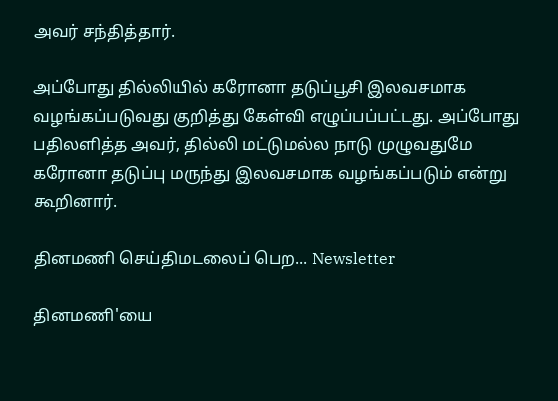அவர் சந்தித்தார்.

அப்போது தில்லியில் கரோனா தடுப்பூசி இலவசமாக வழங்கப்படுவது குறித்து கேள்வி எழுப்பப்பட்டது. அப்போது பதிலளித்த அவர், தில்லி மட்டுமல்ல நாடு முழுவதுமே கரோனா தடுப்பு மருந்து இலவசமாக வழங்கப்படும் என்று கூறினார்.

தினமணி செய்திமடலைப் பெற... Newsletter

தினமணி'யை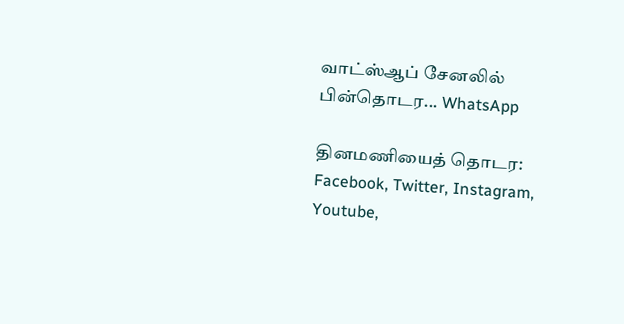வாட்ஸ்ஆப் சேனலில் பின்தொடர... WhatsApp

தினமணியைத் தொடர: Facebook, Twitter, Instagram, Youtube,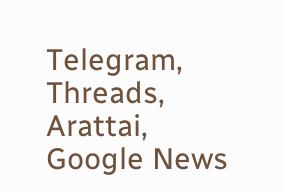Telegram, Threads, Arattai, Google News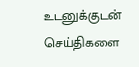உடனுக்குடன் செய்திகளை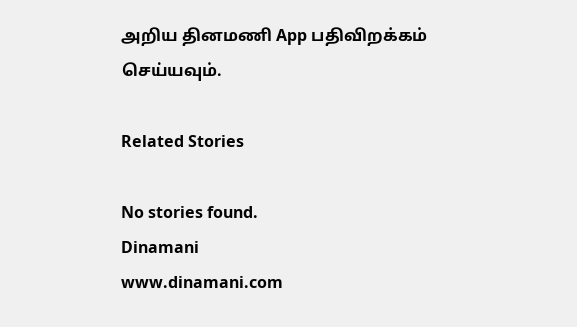அறிய தினமணி App பதிவிறக்கம் செய்யவும்.

Related Stories

No stories found.
Dinamani
www.dinamani.com